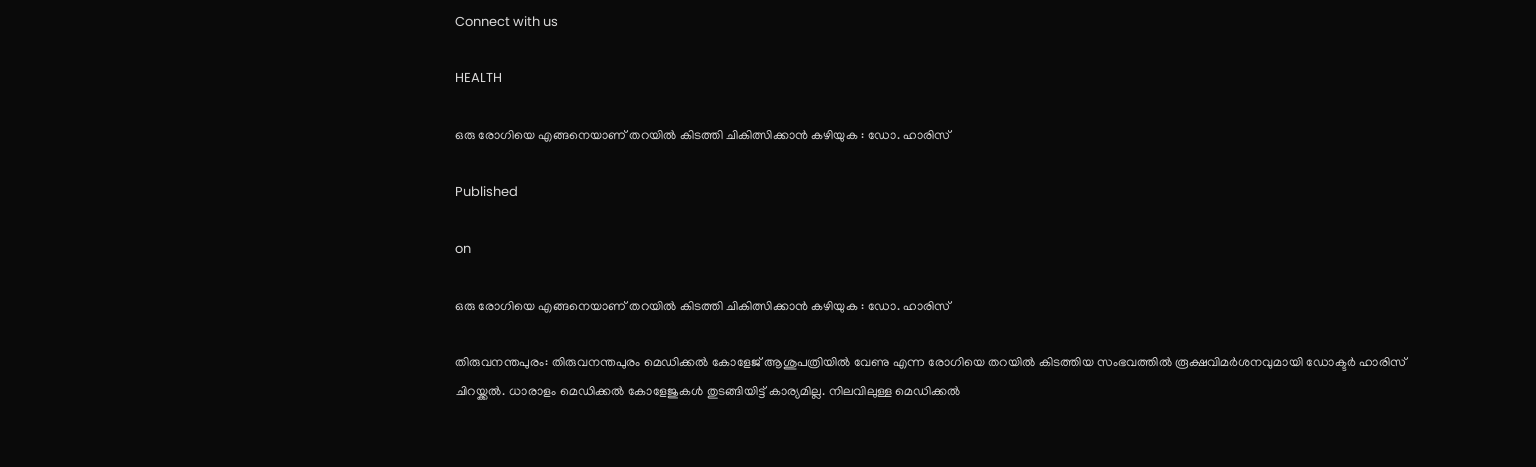Connect with us

HEALTH

ഒരു രോഗിയെ എങ്ങനെയാണ് തറയില്‍ കിടത്തി ചികിത്സിക്കാന്‍ കഴിയുക : ഡോ. ഹാരിസ്

Published

on

ഒരു രോഗിയെ എങ്ങനെയാണ് തറയില്‍ കിടത്തി ചികിത്സിക്കാന്‍ കഴിയുക : ഡോ. ഹാരിസ്

തിരുവനന്തപുരം: തിരുവനന്തപുരം മെഡിക്കല്‍ കോളേജ് ആശുപത്രിയില്‍ വേണു എന്ന രോഗിയെ തറയില്‍ കിടത്തിയ സംഭവത്തില്‍ രൂക്ഷവിമര്‍ശനവുമായി ഡോക്ടര്‍ ഹാരിസ് ചിറയ്ക്കല്‍. ധാരാളം മെഡിക്കല്‍ കോളേജുകൾ തുടങ്ങിയിട്ട് കാര്യമില്ല. നിലവിലുള്ള മെഡിക്കല്‍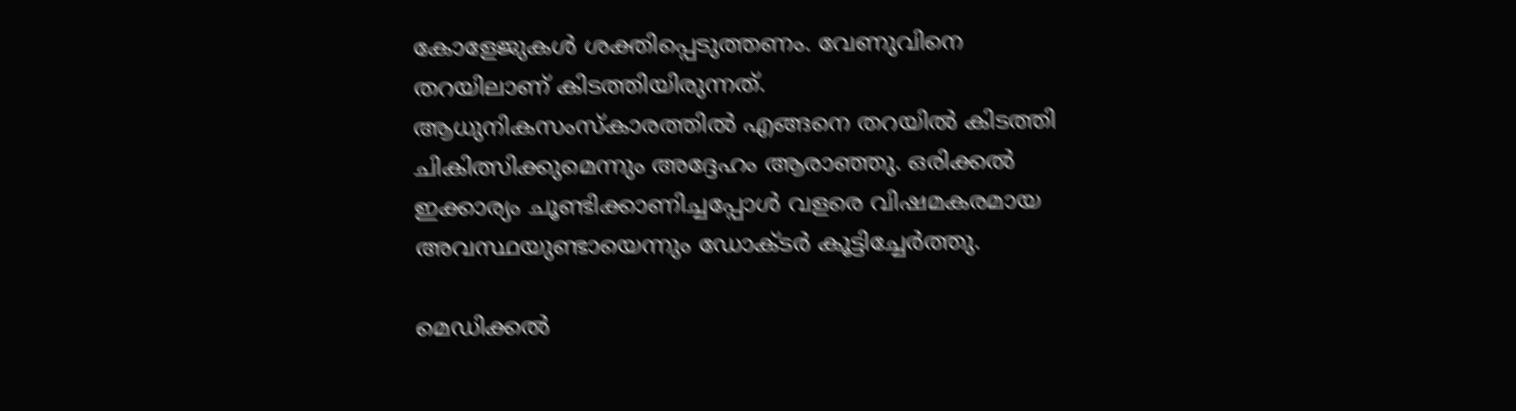കോളേജുകള്‍ ശക്തിപ്പെടുത്തണം. വേണുവിനെ തറയിലാണ് കിടത്തിയിരുന്നത്. ആധുനികസംസ്‌കാരത്തില്‍ എങ്ങനെ തറയില്‍ കിടത്തി ചികിത്സിക്കുമെന്നും അദ്ദേഹം ആരാഞ്ഞു. ഒരിക്കല്‍ ഇക്കാര്യം ചൂണ്ടിക്കാണിച്ചപ്പോള്‍ വളരെ വിഷമകരമായ അവസ്ഥയുണ്ടായെന്നും ഡോക്ടര്‍ കൂട്ടിച്ചേർത്തു.

മെഡിക്കല്‍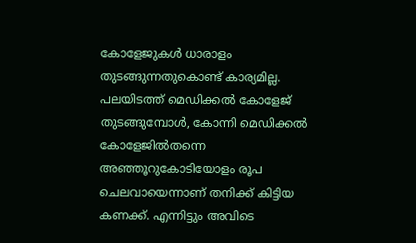കോളേജുകള്‍ ധാരാളം തുടങ്ങുന്നതുകൊണ്ട് കാര്യമില്ല. പലയിടത്ത് മെഡിക്കല്‍ കോളേജ് തുടങ്ങുമ്പോള്‍, കോന്നി മെഡിക്കല്‍ കോളേജില്‍തന്നെ അഞ്ഞൂറുകോടിയോളം രൂപ ചെലവായെന്നാണ് തനിക്ക് കിട്ടിയ കണക്ക്. എന്നിട്ടും അവിടെ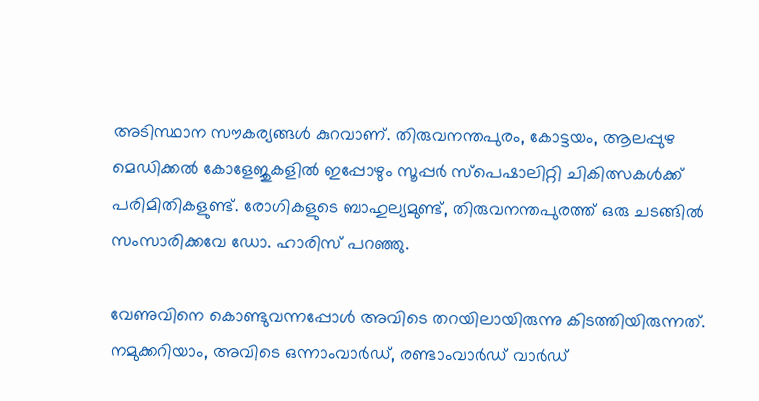അടിസ്ഥാന സൗകര്യങ്ങള്‍ കുറവാണ്. തിരുവനന്തപുരം, കോട്ടയം, ആലപ്പുഴ മെഡിക്കല്‍ കോളേജുകളിൽ ഇപ്പോഴും സൂപ്പര്‍ സ്‌പെഷാലിറ്റി ചികിത്സകള്‍ക്ക് പരിമിതികളുണ്ട്. രോഗികളുടെ ബാഹുല്യമുണ്ട്, തിരുവനന്തപുരത്ത് ഒരു ചടങ്ങിൽ സംസാരിക്കവേ ഡോ. ഹാരിസ് പറഞ്ഞു.

വേണുവിനെ കൊണ്ടുവന്നപ്പോള്‍ അവിടെ തറയിലായിരുന്നു കിടത്തിയിരുന്നത്. നമുക്കറിയാം, അവിടെ ഒന്നാംവാര്‍ഡ്, രണ്ടാംവാര്‍ഡ് വാര്‍ഡ്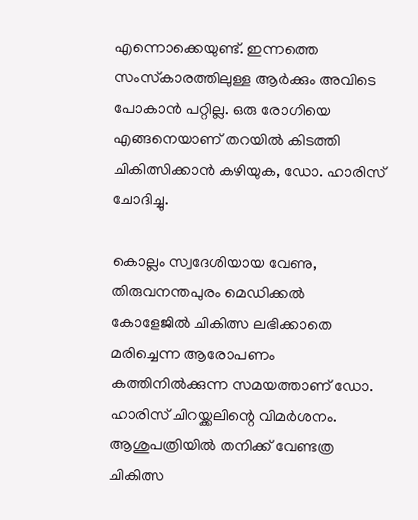എന്നൊക്കെയുണ്ട്. ഇന്നത്തെ സംസ്‌കാരത്തിലുള്ള ആര്‍ക്കും അവിടെ പോകാന്‍ പറ്റില്ല. ഒരു രോഗിയെ എങ്ങനെയാണ് തറയില്‍ കിടത്തി ചികിത്സിക്കാന്‍ കഴിയുക, ഡോ. ഹാരിസ് ചോദിച്ചു.

കൊല്ലം സ്വദേശിയായ വേണു, തിരുവനന്തപുരം മെഡിക്കല്‍ കോളേജില്‍ ചികിത്സ ലഭിക്കാതെ മരിച്ചെന്ന ആരോപണം കത്തിനില്‍ക്കുന്ന സമയത്താണ് ഡോ. ഹാരിസ് ചിറയ്ക്കലിന്റെ വിമര്‍ശനം. ആശുപത്രിയിൽ തനിക്ക് വേണ്ടത്ര ചികിത്സ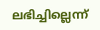ലഭിച്ചില്ലെന്ന്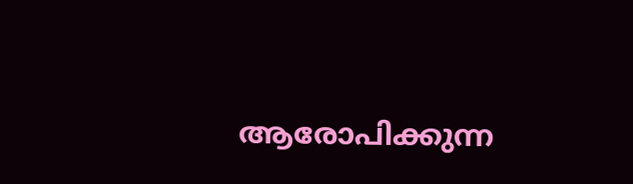ആരോപിക്കുന്ന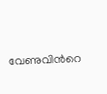വേണുവിന്‍റെ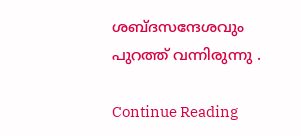ശബ്ദസന്ദേശവും പുറത്ത് വന്നിരുന്നു .

Continue Reading